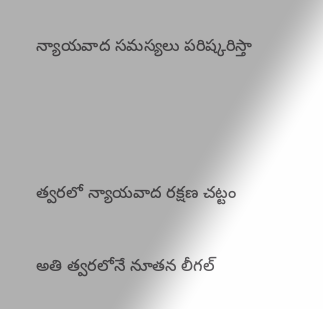న్యాయవాద సమస్యలు పరిష్కరిస్తా



త్వరలో న్యాయవాద రక్షణ చట్టం

అతి త్వరలోనే నూతన లీగల్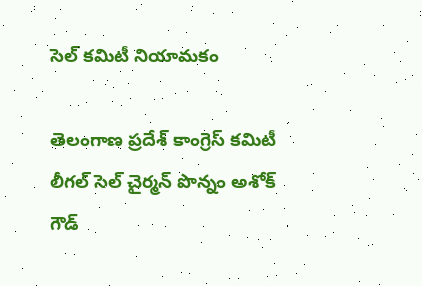సెల్ కమిటీ నియామకం

తెలంగాణ ప్రదేశ్ కాంగ్రెస్ కమిటీ లీగల్ సెల్ చైర్మన్ పొన్నం అశోక్ గౌడ్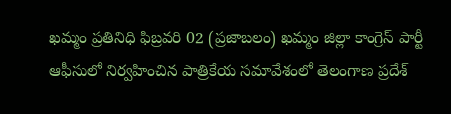ఖమ్మం ప్రతినిధి ఫిబ్రవరి 02 (ప్రజాబలం) ఖమ్మం జిల్లా కాంగ్రెస్ పార్టీ ఆఫీసులో నిర్వహించిన పాత్రికేయ సమావేశంలో తెలంగాణ ప్రదేశ్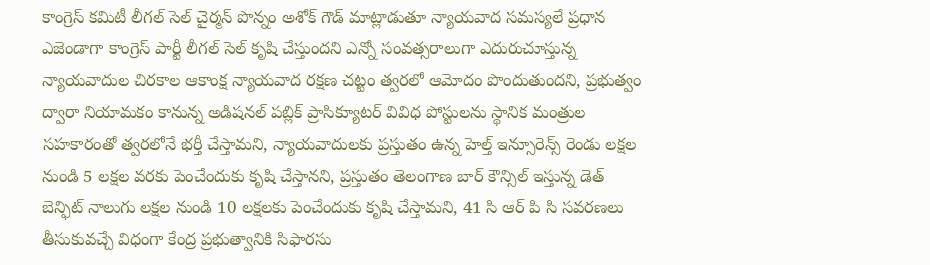కాంగ్రెస్ కమిటీ లీగల్ సెల్ చైర్మన్ పొన్నం అశోక్ గౌడ్ మాట్లాడుతూ న్యాయవాద సమస్యలే ప్రధాన ఎజెండాగా కాంగ్రెస్ పార్టీ లీగల్ సెల్ కృషి చేస్తుందని ఎన్నో సంవత్సరాలుగా ఎదురుచూస్తున్న న్యాయవాదుల చిరకాల ఆకాంక్ష న్యాయవాద రక్షణ చట్టం త్వరలో ఆమోదం పొందుతుందని, ప్రభుత్వం ద్వారా నియామకం కానున్న అడిషనల్ పబ్లిక్ ప్రాసిక్యూటర్ వివిధ పోస్టులను స్థానిక మంత్రుల సహకారంతో త్వరలోనే భర్తీ చేస్తామని, న్యాయవాదులకు ప్రస్తుతం ఉన్న హెల్త్ ఇన్సూరెన్స్ రెండు లక్షల నుండి 5 లక్షల వరకు పెంచేందుకు కృషి చేస్తానని, ప్రస్తుతం తెలంగాణ బార్ కౌన్సిల్ ఇస్తున్న డెత్ బెన్ఫిట్ నాలుగు లక్షల నుండి 10 లక్షలకు పెంచేందుకు కృషి చేస్తామని, 41 సి ఆర్ పి సి సవరణలు తీసుకువచ్చే విధంగా కేంద్ర ప్రభుత్వానికి సిఫారసు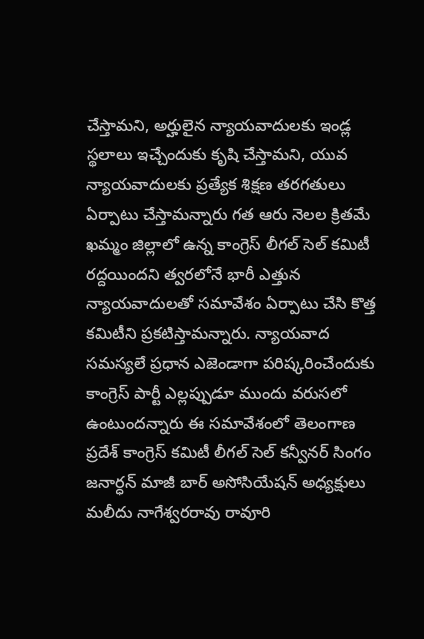చేస్తామని, అర్హులైన న్యాయవాదులకు ఇండ్ల స్థలాలు ఇచ్చేందుకు కృషి చేస్తామని, యువ న్యాయవాదులకు ప్రత్యేక శిక్షణ తరగతులు ఏర్పాటు చేస్తామన్నారు గత ఆరు నెలల క్రితమే ఖమ్మం జిల్లాలో ఉన్న కాంగ్రెస్ లీగల్ సెల్ కమిటీ రద్దయిందని త్వరలోనే భారీ ఎత్తున న్యాయవాదులతో సమావేశం ఏర్పాటు చేసి కొత్త కమిటీని ప్రకటిస్తామన్నారు. న్యాయవాద సమస్యలే ప్రధాన ఎజెండాగా పరిష్కరించేందుకు కాంగ్రెస్ పార్టీ ఎల్లప్పుడూ ముందు వరుసలో ఉంటుందన్నారు ఈ సమావేశంలో తెలంగాణ ప్రదేశ్ కాంగ్రెస్ కమిటీ లీగల్ సెల్ కన్వీనర్ సింగం జనార్ధన్ మాజీ బార్ అసోసియేషన్ అధ్యక్షులు మలీదు నాగేశ్వరరావు రావూరి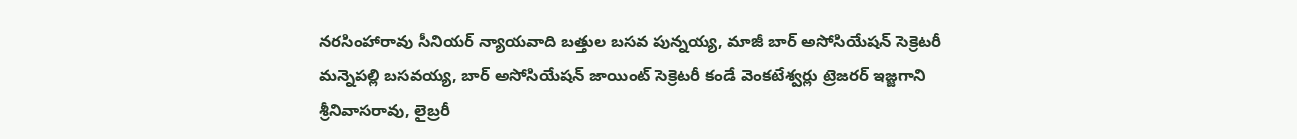నరసింహారావు సీనియర్ న్యాయవాది బత్తుల బసవ పున్నయ్య, మాజీ బార్ అసోసియేషన్ సెక్రెటరీ మన్నెపల్లి బసవయ్య, బార్ అసోసియేషన్ జాయింట్ సెక్రెటరీ కండే వెంకటేశ్వర్లు ట్రెజరర్ ఇజ్జగాని శ్రీనివాసరావు, లైబ్రరీ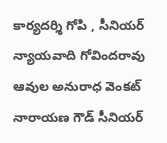కార్యదర్శి గోపి , సీనియర్ న్యాయవాది గోవిందరావు ఆవుల అనురాధ వెంకట్ నారాయణ గౌడ్ సీనియర్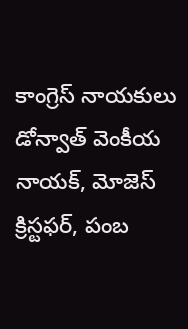కాంగ్రెస్ నాయకులు డోన్వాత్ వెంకీయ నాయక్, మోజెస్ క్రిస్టఫర్, పంబ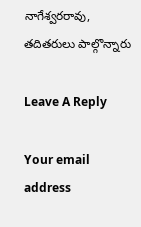నాగేశ్వరరావు, తదితరులు పాల్గొన్నారు

Leave A Reply

Your email address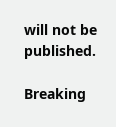will not be published.

Breaking